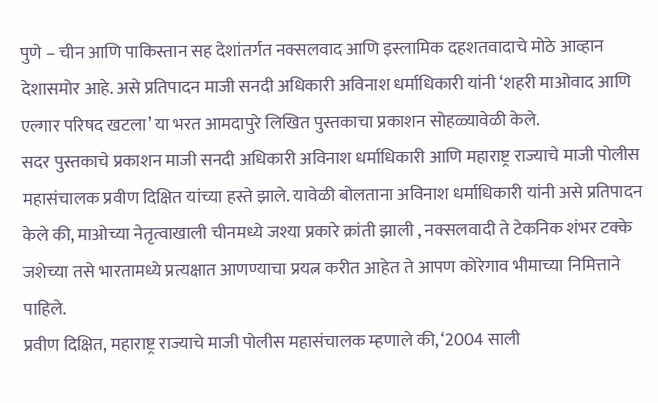पुणे – चीन आणि पाकिस्तान सह देशांतर्गत नक्सलवाद आणि इस्लामिक दहशतवादाचे मोठे आव्हान देशासमोर आहे. असे प्रतिपादन माजी सनदी अधिकारी अविनाश धर्माधिकारी यांनी ‘शहरी माओवाद आणि एल्गार परिषद खटला’ या भरत आमदापुरे लिखित पुस्तकाचा प्रकाशन सोहळ्यावेळी केले.
सदर पुस्तकाचे प्रकाशन माजी सनदी अधिकारी अविनाश धर्माधिकारी आणि महाराष्ट्र राज्याचे माजी पोलीस महासंचालक प्रवीण दिक्षित यांच्या हस्ते झाले. यावेळी बोलताना अविनाश धर्माधिकारी यांनी असे प्रतिपादन केले की, माओच्या नेतृत्वाखाली चीनमध्ये जश्या प्रकारे क्रांती झाली , नक्सलवादी ते टेकनिक शंभर टक्के जशेच्या तसे भारतामध्ये प्रत्यक्षात आणण्याचा प्रयत्न करीत आहेत ते आपण कोरेगाव भीमाच्या निमित्ताने पाहिले.
प्रवीण दिक्षित, महाराष्ट्र राज्याचे माजी पोलीस महासंचालक म्हणाले की, ‘2004 साली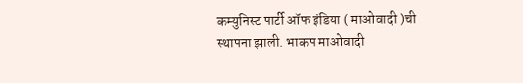कम्युनिस्ट पार्टी ऑफ इंडिया ( माओवादी )ची स्थापना झाली. भाकप माओवादी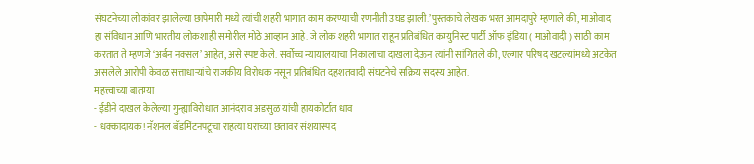संघटनेच्या लोकांवर झालेल्या छापेमारी मध्ये त्यांची शहरी भागात काम करण्याची रणनीती उघड झाली.’पुस्तकाचे लेखक भरत आमदापुरे म्हणाले की, माओवाद हा संविधान आणि भारतीय लोकशाही समोरील मोठे आव्हान आहे. जे लोक शहरी भागात राहून प्रतिबंधित कम्युनिस्ट पार्टी ऑफ इंडिया ( माओवादी ) साठी काम करतात ते म्हणजे ‘अर्बन नक्सल’ आहेत, असे स्पष्ट केले. सर्वोच्च न्यायालयाचा निकालाचा दाखला देऊन त्यांनी सांगितले की, एल्गार परिषद खटल्यांमध्ये अटकेत असलेले आरोपी केवळ सत्ताधाऱ्यांचे राजकीय विरोधक नसून प्रतिबंधित दहशतवादी संघटनेचे सक्रिय सदस्य आहेत.
महत्त्वाच्या बातम्या
- ईडीने दाखल केलेल्या गुन्ह्याविरोधात आनंदराव अडसुळ यांची हायकोर्टात धाव
- धक्कादायक! नॅशनल बॅडमिंटनपटूचा राहत्या घराच्या छतावर संशयास्पद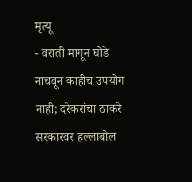मृत्यू
- वराती मागून घोडे नाचवून काहीच उपयोग नाही; दरेकरांचा ठाकरे सरकारवर हल्लाबोल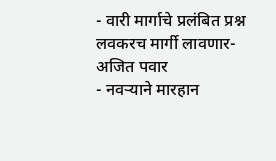- वारी मार्गाचे प्रलंबित प्रश्न लवकरच मार्गी लावणार- अजित पवार
- नवऱ्याने मारहान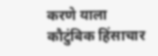करणे याला कौटुंबिक हिंसाचार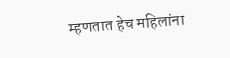म्हणतात हेच महिलांना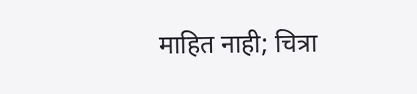माहित नाही; चित्रा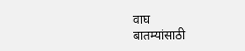वाघ
बातम्यांसाठी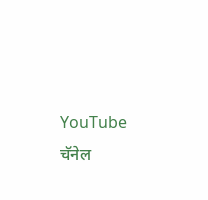YouTube चॅनेल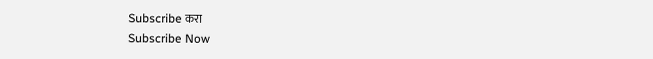Subscribe करा
Subscribe Now